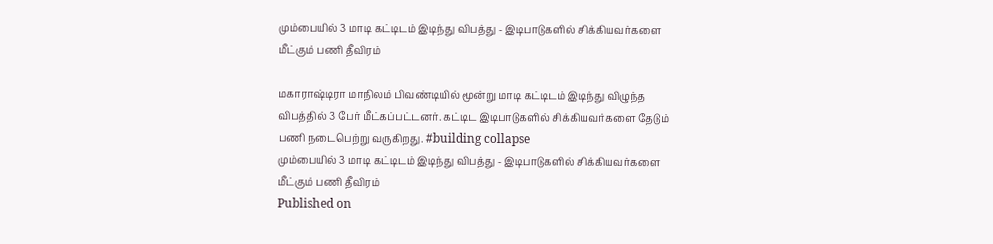மும்பையில் 3 மாடி கட்டிடம் இடிந்து விபத்து - இடிபாடுகளில் சிக்கியவர்களை மீட்கும் பணி தீவிரம்

மகாராஷ்டிரா மாநிலம் பிவண்டியில் மூன்று மாடி கட்டிடம் இடிந்து விழுந்த விபத்தில் 3 பேர் மீட்கப்பட்டனர். கட்டிட இடிபாடுகளில் சிக்கியவர்களை தேடும் பணி நடைபெற்று வருகிறது. #building collapse
மும்பையில் 3 மாடி கட்டிடம் இடிந்து விபத்து - இடிபாடுகளில் சிக்கியவர்களை மீட்கும் பணி தீவிரம்
Published on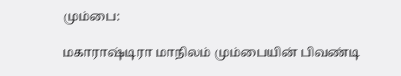மும்பை:

மகாராஷ்டிரா மாநிலம் மும்பையின் பிவண்டி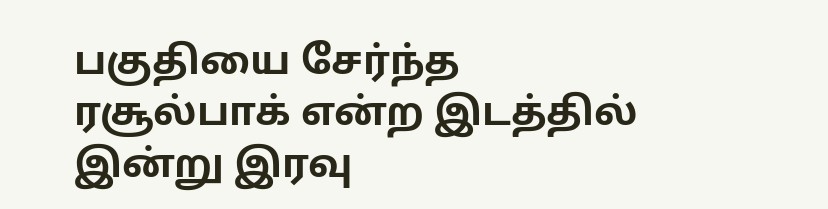பகுதியை சேர்ந்த ரசூல்பாக் என்ற இடத்தில் இன்று இரவு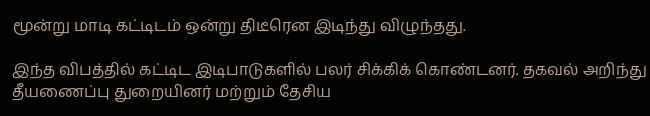மூன்று மாடி கட்டிடம் ஒன்று திடீரென இடிந்து விழுந்தது.

இந்த விபத்தில் கட்டிட இடிபாடுகளில் பலர் சிக்கிக் கொண்டனர். தகவல் அறிந்து தீயணைப்பு துறையினர் மற்றும் தேசிய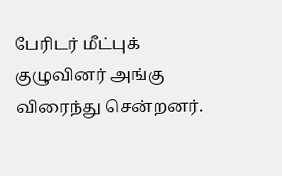பேரிடர் மீட்புக் குழுவினர் அங்கு விரைந்து சென்றனர்.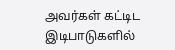அவர்கள் கட்டிட இடிபாடுகளில்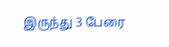இருந்து 3 பேரை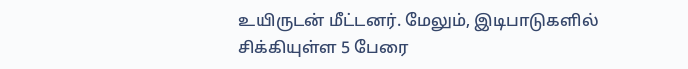உயிருடன் மீட்டனர். மேலும், இடிபாடுகளில் சிக்கியுள்ள 5 பேரை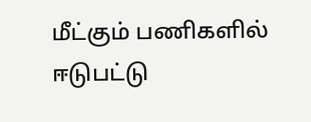மீட்கும் பணிகளில் ஈடுபட்டு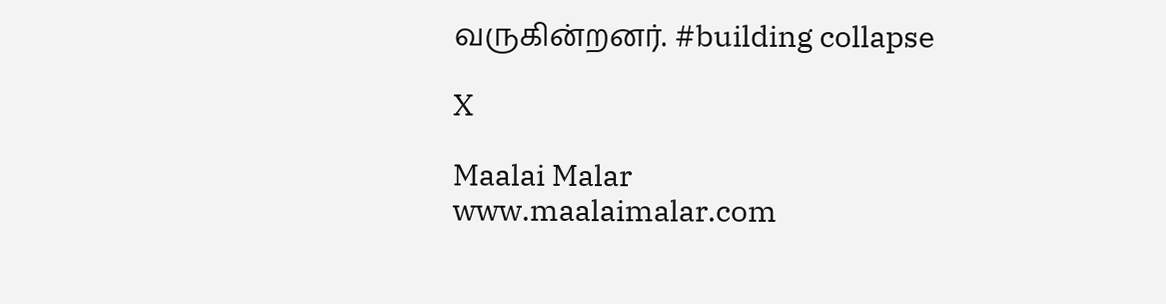வருகின்றனர். #building collapse

X

Maalai Malar
www.maalaimalar.com